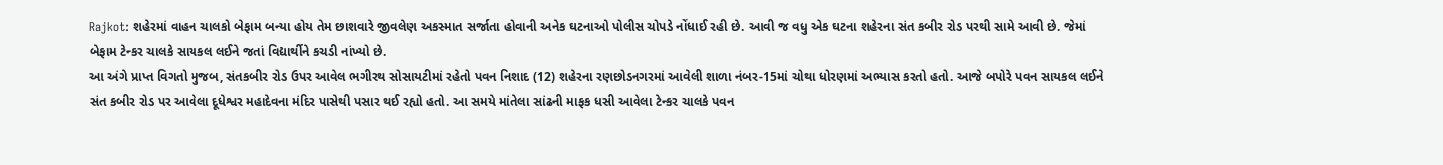Rajkot: શહેરમાં વાહન ચાલકો બેફામ બન્યા હોય તેમ છાશવારે જીવલેણ અકસ્માત સર્જાતા હોવાની અનેક ઘટનાઓ પોલીસ ચોપડે નોંધાઈ રહી છે. આવી જ વધુ એક ઘટના શહેરના સંત કબીર રોડ પરથી સામે આવી છે. જેમાં બેફામ ટેન્કર ચાલકે સાયકલ લઈને જતાં વિદ્યાર્થીને કચડી નાંખ્યો છે.
આ અંગે પ્રાપ્ત વિગતો મુજબ, સંતકબીર રોડ ઉપર આવેલ ભગીરથ સોસાયટીમાં રહેતો પવન નિશાદ (12) શહેરના રણછોડનગરમાં આવેલી શાળા નંબર-15માં ચોથા ધોરણમાં અભ્યાસ કરતો હતો. આજે બપોરે પવન સાયકલ લઈને સંત કબીર રોડ પર આવેલા દૂધેશ્વર મહાદેવના મંદિર પાસેથી પસાર થઈ રહ્યો હતો. આ સમયે માંતેલા સાંઢની માફક ધસી આવેલા ટેન્કર ચાલકે પવન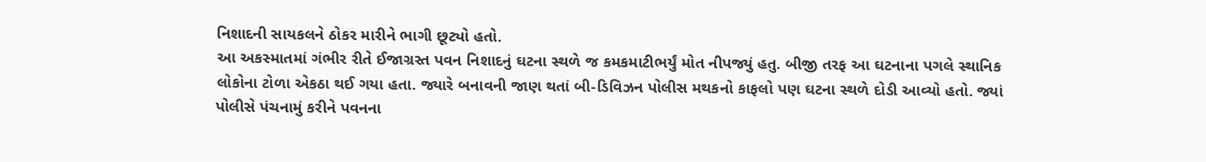નિશાદની સાયકલને ઠોકર મારીને ભાગી છૂટ્યો હતો.
આ અકસ્માતમાં ગંભીર રીતે ઈજાગ્રસ્ત પવન નિશાદનું ઘટના સ્થળે જ કમકમાટીભર્યું મોત નીપજ્યું હતુ. બીજી તરફ આ ઘટનાના પગલે સ્થાનિક લોકોના ટોળા એકઠા થઈ ગયા હતા. જ્યારે બનાવની જાણ થતાં બી-ડિવિઝન પોલીસ મથકનો કાફલો પણ ઘટના સ્થળે દોડી આવ્યો હતો. જ્યાં પોલીસે પંચનામું કરીને પવનના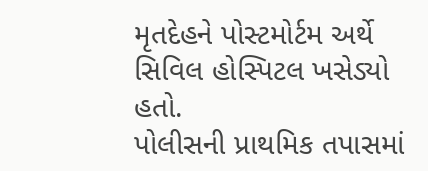મૃતદેહને પોસ્ટમોર્ટમ અર્થે સિવિલ હોસ્પિટલ ખસેડ્યો હતો.
પોલીસની પ્રાથમિક તપાસમાં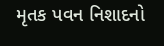મૃતક પવન નિશાદનો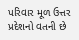પરિવાર મૂળ ઉત્તર પ્રદેશનો વતની છે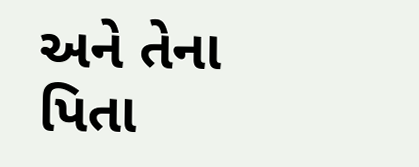અને તેના પિતા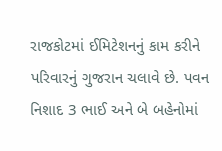રાજકોટમાં ઈમિટેશનનું કામ કરીને પરિવારનું ગુજરાન ચલાવે છે. પવન નિશાદ 3 ભાઈ અને બે બહેનોમાં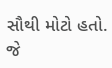સૌથી મોટો હતો. જે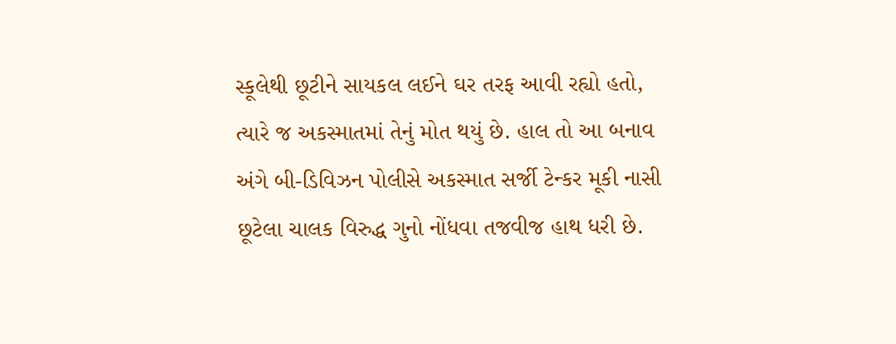સ્કૂલેથી છૂટીને સાયકલ લઈને ઘર તરફ આવી રહ્યો હતો, ત્યારે જ અકસ્માતમાં તેનું મોત થયું છે. હાલ તો આ બનાવ અંગે બી-ડિવિઝન પોલીસે અકસ્માત સર્જી ટેન્કર મૂકી નાસી છૂટેલા ચાલક વિરુદ્ધ ગુનો નોંધવા તજવીજ હાથ ધરી છે.